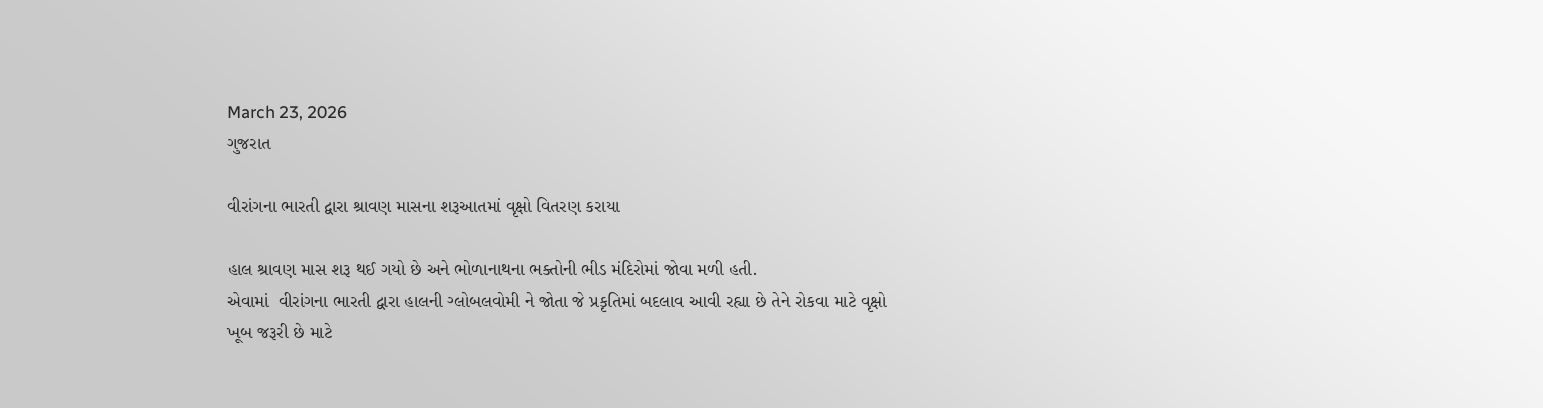March 23, 2026
ગુજરાત

વીરાંગના ભારતી દ્વારા શ્રાવણ માસના શરૂઆતમાં વૃક્ષો વિતરણ કરાયા

હાલ શ્રાવણ માસ શરૂ થઈ ગયો છે અને ભોળાનાથના ભક્તોની ભીડ મંદિરોમાં જોવા મળી હતી.
એવામાં  વીરાંગના ભારતી દ્વારા હાલની ગ્લોબલવોમી ને જોતા જે પ્રકૃતિમાં બદલાવ આવી રહ્યા છે તેને રોકવા માટે વૃક્ષો ખૂબ જરૂરી છે માટે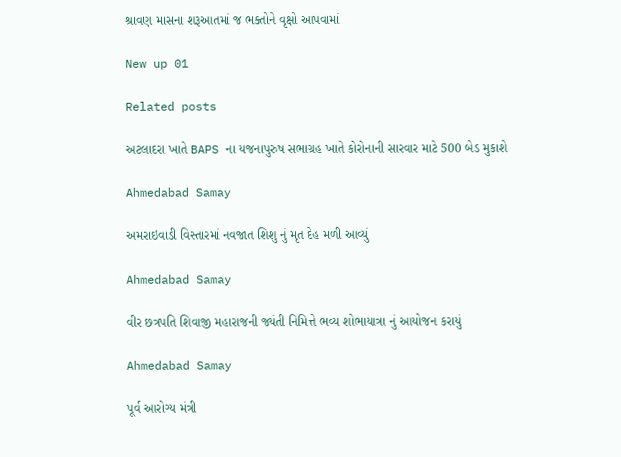શ્રાવણ માસના શરૂઆતમાં જ ભક્તોને વૃક્ષો આપવામાં

New up 01

Related posts

અટલાદરા ખાતે BAPS ના યજનાપુરુષ સભાગ્રહ ખાતે કોરોનાની સારવાર માટે 500 બેડ મુકાશે

Ahmedabad Samay

અમરાઇવાડી વિસ્તારમાં નવજાત શિશુ નું મૃત દેહ મળી આવ્યું

Ahmedabad Samay

વીર છત્રપતિ શિવાજી મહારાજની જ્યંતી નિમિત્તે ભવ્ય શોભાયાત્રા નું આયોજન કરાયું

Ahmedabad Samay

પૂર્વ આરોગ્ય મંત્રી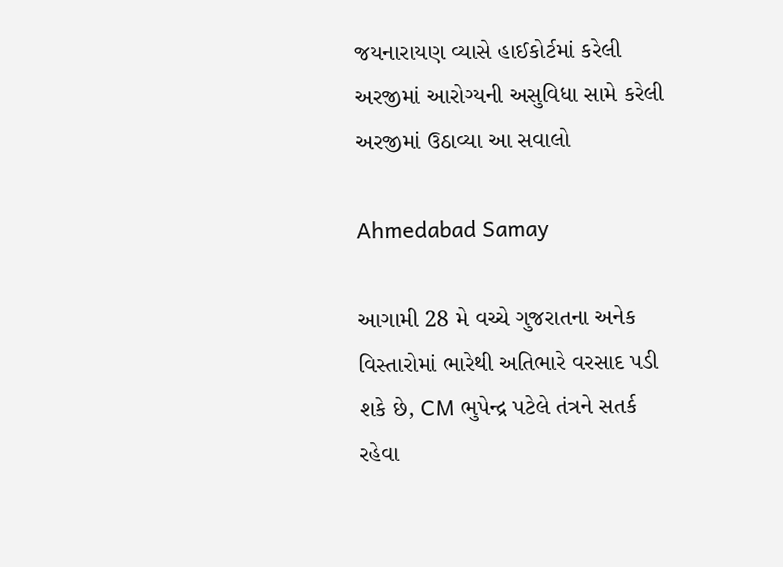જયનારાયણ વ્યાસે હાઈકોર્ટમાં કરેલી અરજીમાં આરોગ્યની અસુવિધા સામે કરેલી અરજીમાં ઉઠાવ્યા આ સવાલો

Ahmedabad Samay

આગામી 28 મે વચ્ચે ગુજરાતના અનેક વિસ્તારોમાં ભારેથી અતિભારે વરસાદ પડી શકે છે, CM ભુપેન્દ્ર પટેલે તંત્રને સતર્ક રહેવા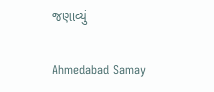જણાવ્યું

Ahmedabad Samay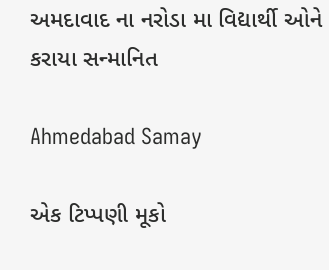અમદાવાદ ના નરોડા મા વિદ્યાર્થી ઓને કરાયા સન્માનિત

Ahmedabad Samay

એક ટિપ્પણી મૂકો